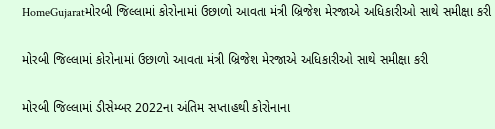HomeGujaratમોરબી જિલ્લામાં કોરોનામાં ઉછાળો આવતા મંત્રી બ્રિજેશ મેરજાએ અધિકારીઓ સાથે સમીક્ષા કરી

મોરબી જિલ્લામાં કોરોનામાં ઉછાળો આવતા મંત્રી બ્રિજેશ મેરજાએ અધિકારીઓ સાથે સમીક્ષા કરી

મોરબી જિલ્લામાં ડીસેમ્બર 2022ના અંતિમ સપ્તાહથી કોરોનાના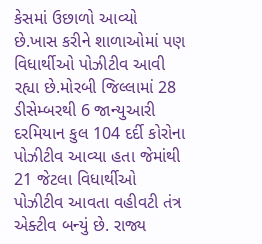કેસમાં ઉછાળો આવ્યો છે.ખાસ કરીને શાળાઓમાં પણ વિધાર્થીઓ પોઝીટીવ આવી રહ્યા છે.મોરબી જિલ્લામાં 28 ડીસેમ્બરથી 6 જાન્યુઆરી દરમિયાન કુલ 104 દર્દી કોરોના પોઝીટીવ આવ્યા હતા જેમાંથી 21 જેટલા વિધાર્થીઓ પોઝીટીવ આવતા વહીવટી તંત્ર એક્ટીવ બન્યું છે. રાજ્ય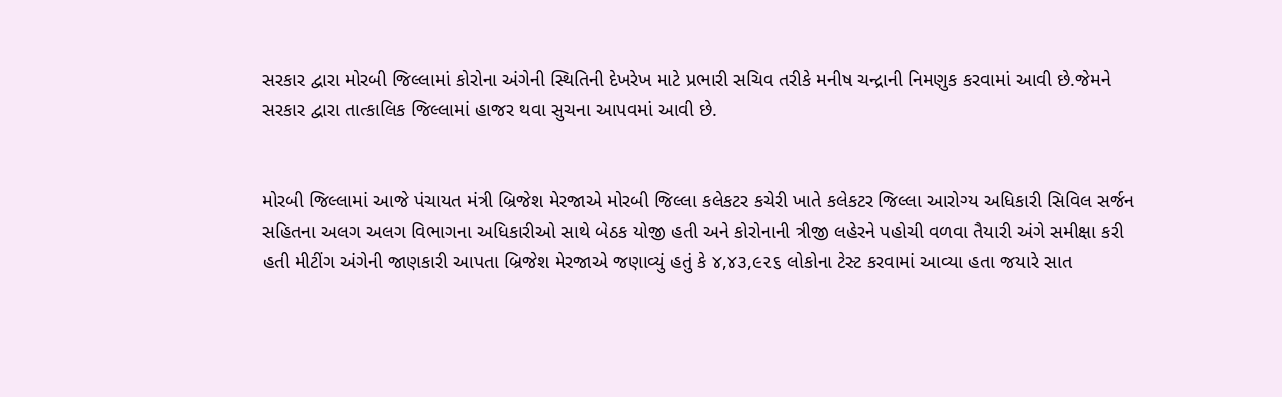સરકાર દ્વારા મોરબી જિલ્લામાં કોરોના અંગેની સ્થિતિની દેખરેખ માટે પ્રભારી સચિવ તરીકે મનીષ ચન્દ્રાની નિમણુક કરવામાં આવી છે.જેમને સરકાર દ્વારા તાત્કાલિક જિલ્લામાં હાજર થવા સુચના આપવમાં આવી છે.


મોરબી જિલ્લામાં આજે પંચાયત મંત્રી બ્રિજેશ મેરજાએ મોરબી જિલ્લા કલેકટર કચેરી ખાતે કલેકટર જિલ્લા આરોગ્ય અધિકારી સિવિલ સર્જન સહિતના અલગ અલગ વિભાગના અધિકારીઓ સાથે બેઠક યોજી હતી અને કોરોનાની ત્રીજી લહેરને પહોચી વળવા તૈયારી અંગે સમીક્ષા કરી હતી મીટીંગ અંગેની જાણકારી આપતા બ્રિજેશ મેરજાએ જણાવ્યું હતું કે ૪,૪૩,૯૨૬ લોકોના ટેસ્ટ કરવામાં આવ્યા હતા જયારે સાત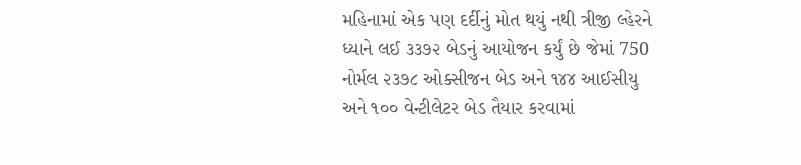મહિનામાં એક પણ દર્દીનું મોત થયું નથી ત્રીજી લ્હેરને ધ્યાને લઈ ૩૩૭૨ બેડનું આયોજન કર્યું છે જેમાં 750 નોર્મલ ૨૩૭૮ ઓક્સીજન બેડ અને ૧૪૪ આઈસીયુ અને ૧૦૦ વેન્ટીલેટર બેડ તૈયાર કરવામાં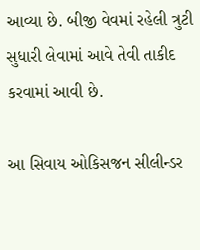આવ્યા છે. બીજી વેવમાં રહેલી ત્રુટી સુધારી લેવામાં આવે તેવી તાકીદ કરવામાં આવી છે.

આ સિવાય ઓકિસજન સીલીન્ડર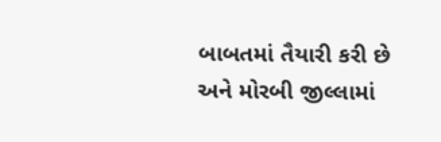બાબતમાં તૈયારી કરી છે અને મોરબી જીલ્લામાં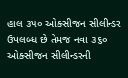હાલ ૩૫૦ ઓક્સીજન સીલીન્ડર ઉપલબ્ધ છે તેમજ નવા ૩૬૦ ઓક્સીજન સીલીન્ડરની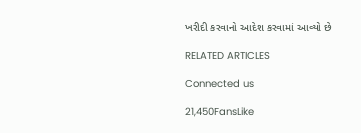ખરીદી કરવાનો આદેશ કરવામાં આવ્યો છે

RELATED ARTICLES

Connected us

21,450FansLike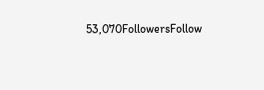53,070FollowersFollow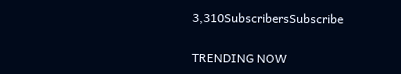3,310SubscribersSubscribe

TRENDING NOW